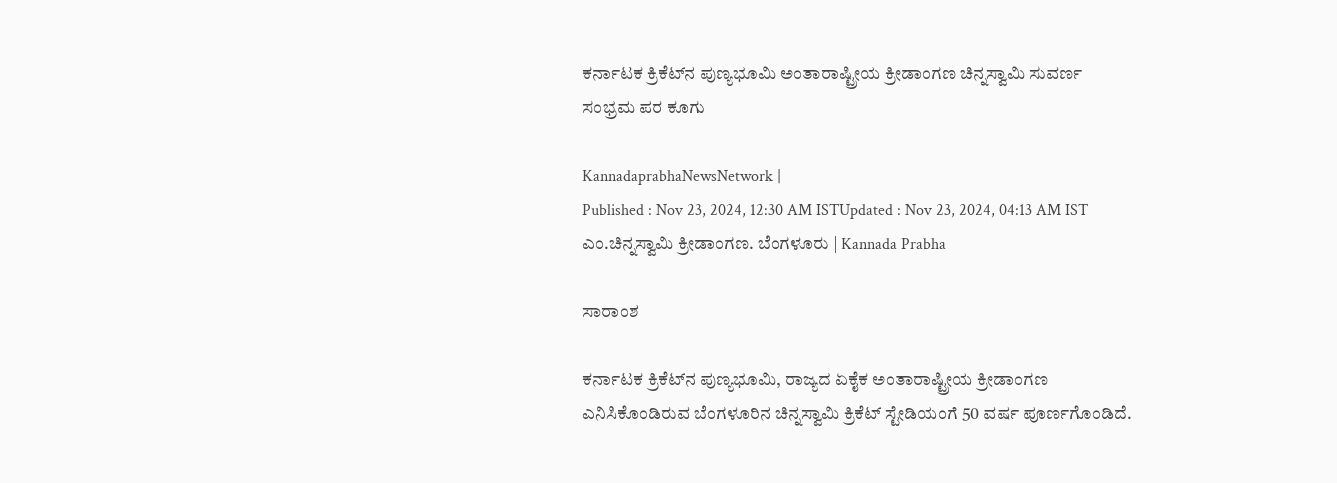ಕರ್ನಾಟಕ ಕ್ರಿಕೆಟ್‌ನ ಪುಣ್ಯಭೂಮಿ ಅಂತಾರಾಷ್ಟ್ರೀಯ ಕ್ರೀಡಾಂಗಣ ಚಿನ್ನಸ್ವಾಮಿ ಸುವರ್ಣ ಸಂಭ್ರಮ ಪರ ಕೂಗು

KannadaprabhaNewsNetwork |
Published : Nov 23, 2024, 12:30 AM ISTUpdated : Nov 23, 2024, 04:13 AM IST
ಎಂ.ಚಿನ್ನಸ್ವಾಮಿ ಕ್ರೀಡಾಂಗಣ. ಬೆಂಗಳೂರು | Kannada Prabha

ಸಾರಾಂಶ

ಕರ್ನಾಟಕ ಕ್ರಿಕೆಟ್‌ನ ಪುಣ್ಯಭೂಮಿ, ರಾಜ್ಯದ ಏಕೈಕ ಅಂತಾರಾಷ್ಟ್ರೀಯ ಕ್ರೀಡಾಂಗಣ ಎನಿಸಿಕೊಂಡಿರುವ ಬೆಂಗಳೂರಿನ ಚಿನ್ನಸ್ವಾಮಿ ಕ್ರಿಕೆಟ್‌ ಸ್ಟೇಡಿಯಂಗೆ 50 ವರ್ಷ ಪೂರ್ಣಗೊಂಡಿದೆ.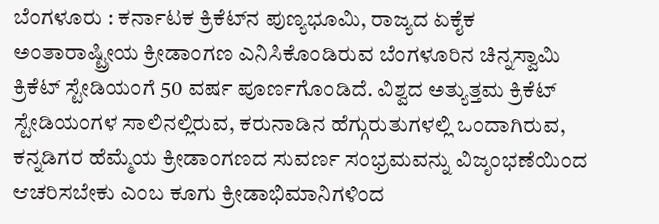ಬೆಂಗಳೂರು : ಕರ್ನಾಟಕ ಕ್ರಿಕೆಟ್‌ನ ಪುಣ್ಯಭೂಮಿ, ರಾಜ್ಯದ ಏಕೈಕ ಅಂತಾರಾಷ್ಟ್ರೀಯ ಕ್ರೀಡಾಂಗಣ ಎನಿಸಿಕೊಂಡಿರುವ ಬೆಂಗಳೂರಿನ ಚಿನ್ನಸ್ವಾಮಿ ಕ್ರಿಕೆಟ್‌ ಸ್ಟೇಡಿಯಂಗೆ 50 ವರ್ಷ ಪೂರ್ಣಗೊಂಡಿದೆ. ವಿಶ್ವದ ಅತ್ಯುತ್ತಮ ಕ್ರಿಕೆಟ್‌ ಸ್ಟೇಡಿಯಂಗಳ ಸಾಲಿನಲ್ಲಿರುವ, ಕರುನಾಡಿನ ಹೆಗ್ಗುರುತುಗಳಲ್ಲಿ ಒಂದಾಗಿರುವ, ಕನ್ನಡಿಗರ ಹೆಮ್ಮೆಯ ಕ್ರೀಡಾಂಗಣದ ಸುವರ್ಣ ಸಂಭ್ರಮವನ್ನು ವಿಜೃಂಭಣೆಯಿಂದ ಆಚರಿಸಬೇಕು ಎಂಬ ಕೂಗು ಕ್ರೀಡಾಭಿಮಾನಿಗಳಿಂದ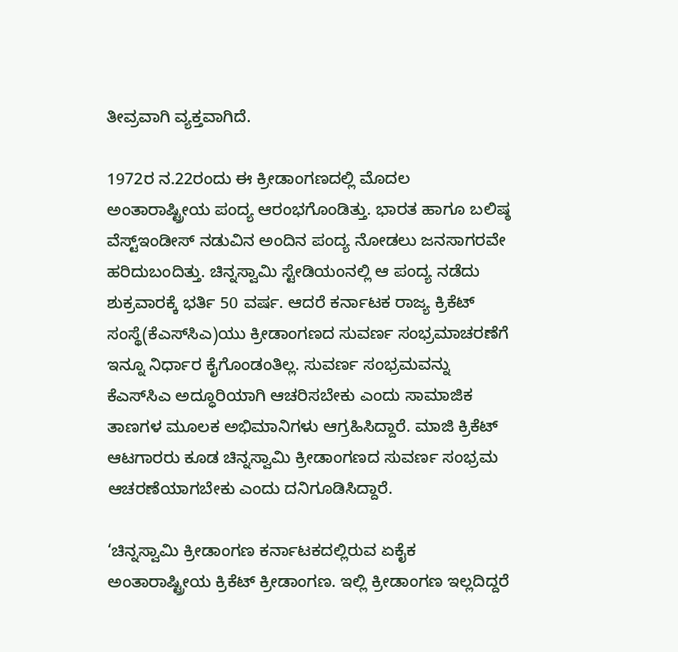ತೀವ್ರವಾಗಿ ವ್ಯಕ್ತವಾಗಿದೆ.

1972ರ ನ.22ರಂದು ಈ ಕ್ರೀಡಾಂಗಣದಲ್ಲಿ ಮೊದಲ ಅಂತಾರಾಷ್ಟ್ರೀಯ ಪಂದ್ಯ ಆರಂಭಗೊಂಡಿತ್ತು. ಭಾರತ ಹಾಗೂ ಬಲಿಷ್ಠ ವೆಸ್ಟ್‌ಇಂಡೀಸ್‌ ನಡುವಿನ ಅಂದಿನ ಪಂದ್ಯ ನೋಡಲು ಜನಸಾಗರವೇ ಹರಿದುಬಂದಿತ್ತು. ಚಿನ್ನಸ್ವಾಮಿ ಸ್ಟೇಡಿಯಂನಲ್ಲಿ ಆ ಪಂದ್ಯ ನಡೆದು ಶುಕ್ರವಾರಕ್ಕೆ ಭರ್ತಿ 50 ವರ್ಷ. ಆದರೆ ಕರ್ನಾಟಕ ರಾಜ್ಯ ಕ್ರಿಕೆಟ್‌ ಸಂಸ್ಥೆ(ಕೆಎಸ್‌ಸಿಎ)ಯು ಕ್ರೀಡಾಂಗಣದ ಸುವರ್ಣ ಸಂಭ್ರಮಾಚರಣೆಗೆ ಇನ್ನೂ ನಿರ್ಧಾರ ಕೈಗೊಂಡಂತಿಲ್ಲ. ಸುವರ್ಣ ಸಂಭ್ರಮವನ್ನು ಕೆಎಸ್‌ಸಿಎ ಅದ್ಧೂರಿಯಾಗಿ ಆಚರಿಸಬೇಕು ಎಂದು ಸಾಮಾಜಿಕ ತಾಣಗಳ ಮೂಲಕ ಅಭಿಮಾನಿಗಳು ಆಗ್ರಹಿಸಿದ್ದಾರೆ. ಮಾಜಿ ಕ್ರಿಕೆಟ್‌ ಆಟಗಾರರು ಕೂಡ ಚಿನ್ನಸ್ವಾಮಿ ಕ್ರೀಡಾಂಗಣದ ಸುವರ್ಣ ಸಂಭ್ರಮ ಆಚರಣೆಯಾಗಬೇಕು ಎಂದು ದನಿಗೂಡಿಸಿದ್ದಾರೆ.

‘ಚಿನ್ನಸ್ವಾಮಿ ಕ್ರೀಡಾಂಗಣ ಕರ್ನಾಟಕದಲ್ಲಿರುವ ಏಕೈಕ ಅಂತಾರಾಷ್ಟ್ರೀಯ ಕ್ರಿಕೆಟ್‌ ಕ್ರೀಡಾಂಗಣ. ಇಲ್ಲಿ ಕ್ರೀಡಾಂಗಣ ಇಲ್ಲದಿದ್ದರೆ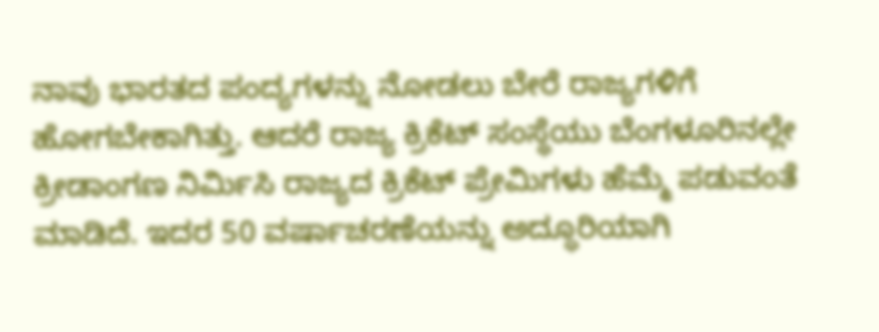ನಾವು ಭಾರತದ ಪಂದ್ಯಗಳನ್ನು ನೋಡಲು ಬೇರೆ ರಾಜ್ಯಗಳಿಗೆ ಹೋಗಬೇಕಾಗಿತ್ತು. ಆದರೆ ರಾಜ್ಯ ಕ್ರಿಕೆಟ್‌ ಸಂಸ್ಥೆಯು ಬೆಂಗಳೂರಿನಲ್ಲೇ ಕ್ರೀಡಾಂಗಣ ನಿರ್ಮಿಸಿ ರಾಜ್ಯದ ಕ್ರಿಕೆಟ್‌ ಪ್ರೇಮಿಗಳು ಹೆಮ್ಮೆ ಪಡುವಂತೆ ಮಾಡಿದೆ. ಇದರ 50 ವರ್ಷಾಚರಣೆಯನ್ನು ಅದ್ಧೂರಿಯಾಗಿ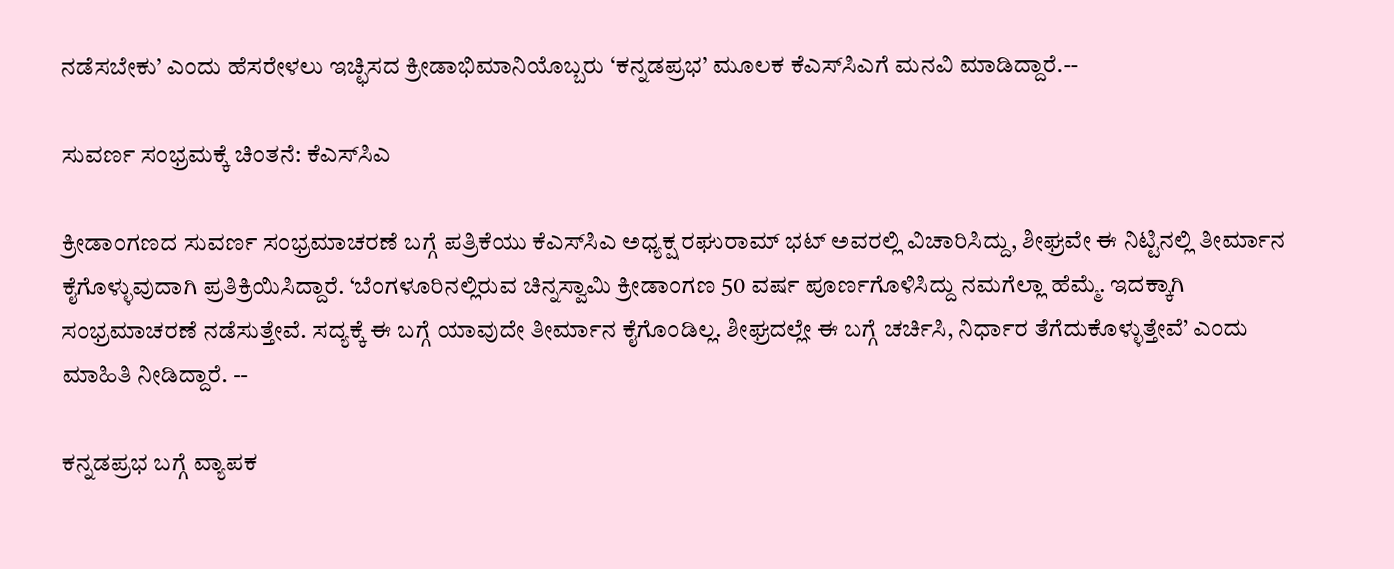ನಡೆಸಬೇಕು’ ಎಂದು ಹೆಸರೇಳಲು ಇಚ್ಛಿಸದ ಕ್ರೀಡಾಭಿಮಾನಿಯೊಬ್ಬರು ‘ಕನ್ನಡಪ್ರಭ’ ಮೂಲಕ ಕೆಎಸ್‌ಸಿಎಗೆ ಮನವಿ ಮಾಡಿದ್ದಾರೆ.--

ಸುವರ್ಣ ಸಂಭ್ರಮಕ್ಕೆ ಚಿಂತನೆ: ಕೆಎಸ್‌ಸಿಎ

ಕ್ರೀಡಾಂಗಣದ ಸುವರ್ಣ ಸಂಭ್ರಮಾಚರಣೆ ಬಗ್ಗೆ ಪತ್ರಿಕೆಯು ಕೆಎಸ್‌ಸಿಎ ಅಧ್ಯಕ್ಷ ರಘುರಾಮ್ ಭಟ್‌ ಅವರಲ್ಲಿ ವಿಚಾರಿಸಿದ್ದು, ಶೀಘ್ರವೇ ಈ ನಿಟ್ಟಿನಲ್ಲಿ ತೀರ್ಮಾನ ಕೈಗೊಳ್ಳುವುದಾಗಿ ಪ್ರತಿಕ್ರಿಯಿಸಿದ್ದಾರೆ. ‘ಬೆಂಗಳೂರಿನಲ್ಲಿರುವ ಚಿನ್ನಸ್ವಾಮಿ ಕ್ರೀಡಾಂಗಣ 50 ವರ್ಷ ಪೂರ್ಣಗೊಳಿಸಿದ್ದು ನಮಗೆಲ್ಲಾ ಹೆಮ್ಮೆ. ಇದಕ್ಕಾಗಿ ಸಂಭ್ರಮಾಚರಣೆ ನಡೆಸುತ್ತೇವೆ. ಸದ್ಯಕ್ಕೆ ಈ ಬಗ್ಗೆ ಯಾವುದೇ ತೀರ್ಮಾನ ಕೈಗೊಂಡಿಲ್ಲ. ಶೀಘ್ರದಲ್ಲೇ ಈ ಬಗ್ಗೆ ಚರ್ಚಿಸಿ, ನಿರ್ಧಾರ ತೆಗೆದುಕೊಳ್ಳುತ್ತೇವೆ’ ಎಂದು ಮಾಹಿತಿ ನೀಡಿದ್ದಾರೆ. --

ಕನ್ನಡಪ್ರಭ ಬಗ್ಗೆ ವ್ಯಾಪಕ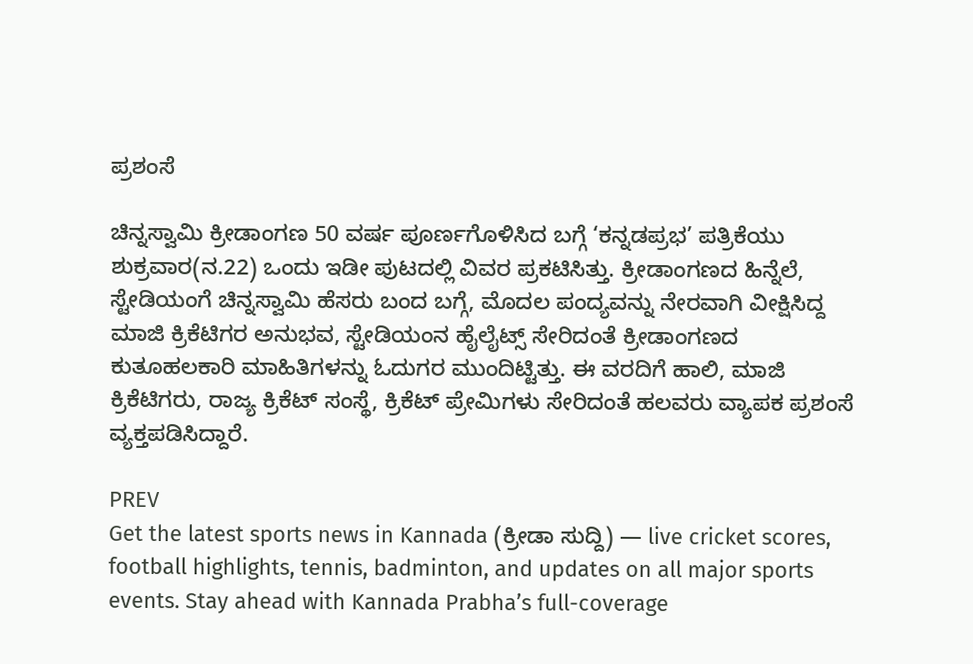ಪ್ರಶಂಸೆ

ಚಿನ್ನಸ್ವಾಮಿ ಕ್ರೀಡಾಂಗಣ 50 ವರ್ಷ ಪೂರ್ಣಗೊಳಿಸಿದ ಬಗ್ಗೆ ‘ಕನ್ನಡಪ್ರಭ’ ಪತ್ರಿಕೆಯು ಶುಕ್ರವಾರ(ನ.22) ಒಂದು ಇಡೀ ಪುಟದಲ್ಲಿ ವಿವರ ಪ್ರಕಟಿಸಿತ್ತು. ಕ್ರೀಡಾಂಗಣದ ಹಿನ್ನೆಲೆ, ಸ್ಟೇಡಿಯಂಗೆ ಚಿನ್ನಸ್ವಾಮಿ ಹೆಸರು ಬಂದ ಬಗ್ಗೆ, ಮೊದಲ ಪಂದ್ಯವನ್ನು ನೇರವಾಗಿ ವೀಕ್ಷಿಸಿದ್ದ ಮಾಜಿ ಕ್ರಿಕೆಟಿಗರ ಅನುಭವ, ಸ್ಟೇಡಿಯಂನ ಹೈಲೈಟ್ಸ್‌ ಸೇರಿದಂತೆ ಕ್ರೀಡಾಂಗಣದ ಕುತೂಹಲಕಾರಿ ಮಾಹಿತಿಗಳನ್ನು ಓದುಗರ ಮುಂದಿಟ್ಟಿತ್ತು. ಈ ವರದಿಗೆ ಹಾಲಿ, ಮಾಜಿ ಕ್ರಿಕೆಟಿಗರು, ರಾಜ್ಯ ಕ್ರಿಕೆಟ್‌ ಸಂಸ್ಥೆ, ಕ್ರಿಕೆಟ್‌ ಪ್ರೇಮಿಗಳು ಸೇರಿದಂತೆ ಹಲವರು ವ್ಯಾಪಕ ಪ್ರಶಂಸೆ ವ್ಯಕ್ತಪಡಿಸಿದ್ದಾರೆ.

PREV
Get the latest sports news in Kannada (ಕ್ರೀಡಾ ಸುದ್ದಿ) — live cricket scores, football highlights, tennis, badminton, and updates on all major sports events. Stay ahead with Kannada Prabha’s full-coverage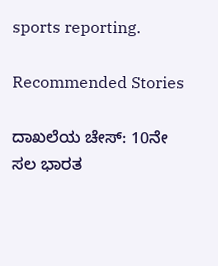sports reporting.

Recommended Stories

ದಾಖಲೆಯ ಚೇಸ್‌: 10ನೇ ಸಲ ಭಾರತ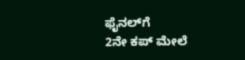ಫೈನಲ್‌ಗೆ
2ನೇ ಕಪ್‌ ಮೇಲೆ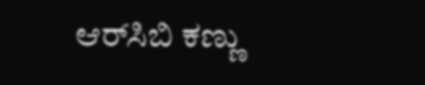ಆರ್‌ಸಿಬಿ ಕಣ್ಣು